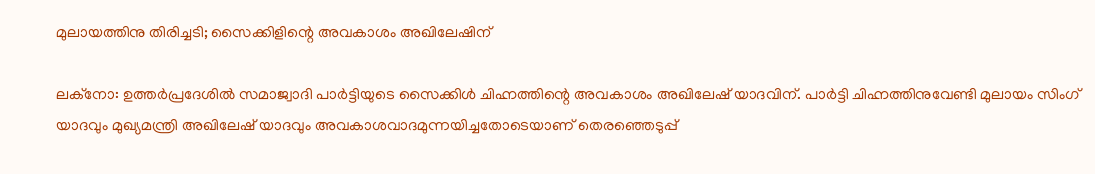മുലായത്തിനു തിരിച്ചടി; സൈക്കിളിന്റെ അവകാശം അഖിലേഷിന്

ലക്‌നോ: ഉത്തര്‍പ്രദേശില്‍ സമാജ്വാദി പാര്‍ട്ടിയുടെ സൈക്കിള്‍ ചിഹ്നത്തിന്റെ അവകാശം അഖിലേഷ് യാദവിന്. പാര്‍ട്ടി ചിഹ്നത്തിനുവേണ്ടി മുലായം സിംഗ് യാദവും മുഖ്യമന്ത്രി അഖിലേഷ് യാദവും അവകാശവാദമുന്നയിച്ചതോടെയാണ് തെരഞ്ഞെടുപ്പ്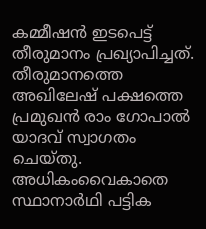കമ്മീഷന്‍ ഇടപെട്ട് തീരുമാനം പ്രഖ്യാപിച്ചത്. തീരുമാനത്തെ അഖിലേഷ് പക്ഷത്തെ പ്രമുഖന്‍ രാം ഗോപാല്‍ യാദവ് സ്വാഗതം ചെയ്തു. അധികംവൈകാതെ സ്ഥാനാര്‍ഥി പട്ടിക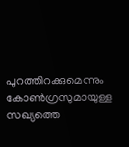പുറത്തിറക്കുമെന്നും കോണ്‍ഗ്രസുമായുള്ള സഖ്യത്തെ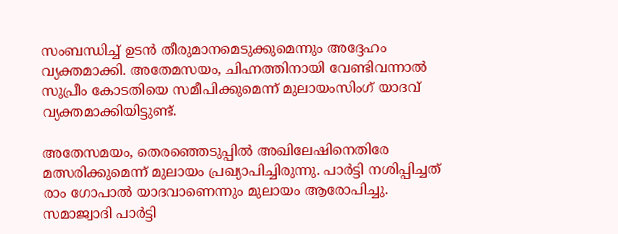സംബന്ധിച്ച് ഉടന്‍ തീരുമാനമെടുക്കുമെന്നും അദ്ദേഹം വ്യക്തമാക്കി. അതേമസയം, ചിഹ്നത്തിനായി വേണ്ടിവന്നാല്‍ സുപ്രീം കോടതിയെ സമീപിക്കുമെന്ന് മുലായംസിംഗ് യാദവ് വ്യക്തമാക്കിയിട്ടുണ്ട്.

അതേസമയം, തെരഞ്ഞെടുപ്പില്‍ അഖിലേഷിനെതിരേ മത്സരിക്കുമെന്ന് മുലായം പ്രഖ്യാപിച്ചിരുന്നു. പാര്‍ട്ടി നശിപ്പിച്ചത് രാം ഗോപാല്‍ യാദവാണെന്നും മുലായം ആരോപിച്ചു. സമാജ്വാദി പാര്‍ട്ടി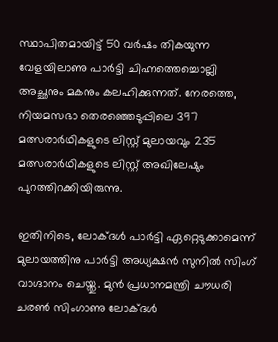സ്ഥാപിതമായിട്ട് 50 വര്‍ഷം തികയുന്ന വേളയിലാണു പാര്‍ട്ടി ചിഹ്നത്തെച്ചൊല്ലി അച്ഛനും മകനും കലഹിക്കുന്നത്. നേരത്തെ, നിയമസഭാ തെരഞ്ഞെടുപ്പിലെ 397 മത്സരാര്‍ഥികളുടെ ലിസ്റ്റ് മുലായവും 235 മത്സരാര്‍ഥികളുടെ ലിസ്റ്റ് അഖിലേഷും പുറത്തിറക്കിയിരുന്നു.

ഇതിനിടെ, ലോക്ദള്‍ പാര്‍ട്ടി ഏറ്റെടുക്കാമെന്ന് മുലായത്തിനു പാര്‍ട്ടി അധ്യക്ഷന്‍ സുനില്‍ സിംഗ് വാഗ്ദാനം ചെയ്തു. മുന്‍ പ്രധാനമന്ത്രി ചൗധരി ചരണ്‍ സിംഗാണു ലോക്ദള്‍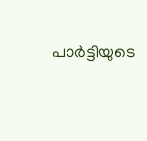പാര്‍ട്ടിയുടെ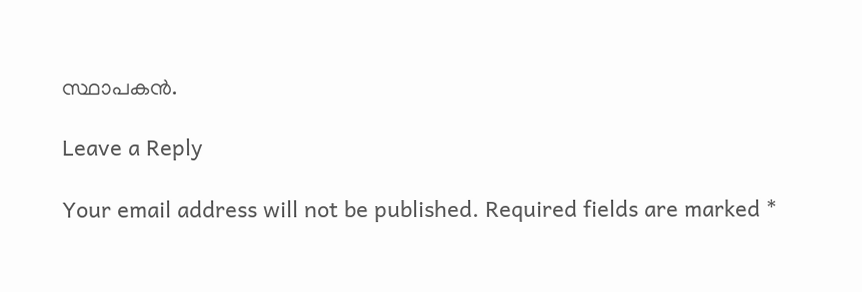സ്ഥാപകന്‍.

Leave a Reply

Your email address will not be published. Required fields are marked *